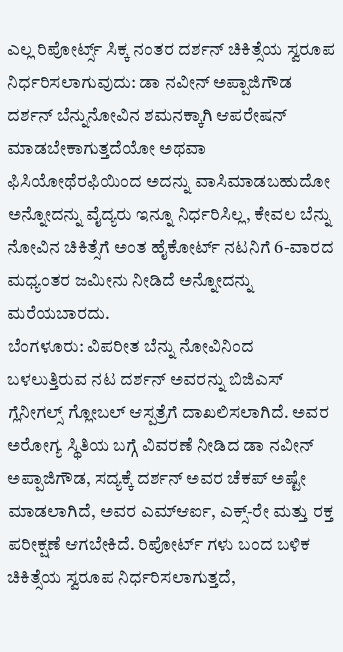ಎಲ್ಲ ರಿಪೋರ್ಟ್ಸ್ ಸಿಕ್ಕ ನಂತರ ದರ್ಶನ್ ಚಿಕಿತ್ಸೆಯ ಸ್ವರೂಪ ನಿರ್ಧರಿಸಲಾಗುವುದು: ಡಾ ನವೀನ್ ಅಪ್ಪಾಜಿಗೌಡ
ದರ್ಶನ್ ಬೆನ್ನುನೋವಿನ ಶಮನಕ್ಕಾಗಿ ಆಪರೇಷನ್ ಮಾಡಬೇಕಾಗುತ್ತದೆಯೋ ಅಥವಾ ಫಿಸಿಯೋಥೆರಫಿಯಿಂದ ಅದನ್ನು ವಾಸಿಮಾಡಬಹುದೋ ಅನ್ನೋದನ್ನು ವೈದ್ಯರು ಇನ್ನೂ ನಿರ್ಧರಿಸಿಲ್ಲ, ಕೇವಲ ಬೆನ್ನು ನೋವಿನ ಚಿಕಿತ್ಸೆಗೆ ಅಂತ ಹೈಕೋರ್ಟ್ ನಟನಿಗೆ 6-ವಾರದ ಮಧ್ಯಂತರ ಜಮೀನು ನೀಡಿದೆ ಅನ್ನೋದನ್ನು ಮರೆಯಬಾರದು.
ಬೆಂಗಳೂರು: ವಿಪರೀತ ಬೆನ್ನು ನೋವಿನಿಂದ ಬಳಲುತ್ತಿರುವ ನಟ ದರ್ಶನ್ ಅವರನ್ನು ಬಿಜಿಎಸ್ ಗ್ಲೆನೀಗಲ್ಸ್ ಗ್ಲೋಬಲ್ ಆಸ್ಪತ್ರೆಗೆ ದಾಖಲಿಸಲಾಗಿದೆ. ಅವರ ಅರೋಗ್ಯ ಸ್ಥಿತಿಯ ಬಗ್ಗೆ ವಿವರಣೆ ನೀಡಿದ ಡಾ ನವೀನ್ ಅಪ್ಪಾಜಿಗೌಡ, ಸದ್ಯಕ್ಕೆ ದರ್ಶನ್ ಅವರ ಚೆಕಪ್ ಅಷ್ಟೇ ಮಾಡಲಾಗಿದೆ, ಅವರ ಎಮ್ಆರ್ಐ, ಎಕ್ಸ್-ರೇ ಮತ್ತು ರಕ್ತ ಪರೀಕ್ಷಣೆ ಆಗಬೇಕಿದೆ. ರಿಪೋರ್ಟ್ ಗಳು ಬಂದ ಬಳಿಕ ಚಿಕಿತ್ಸೆಯ ಸ್ವರೂಪ ನಿರ್ಧರಿಸಲಾಗುತ್ತದೆ,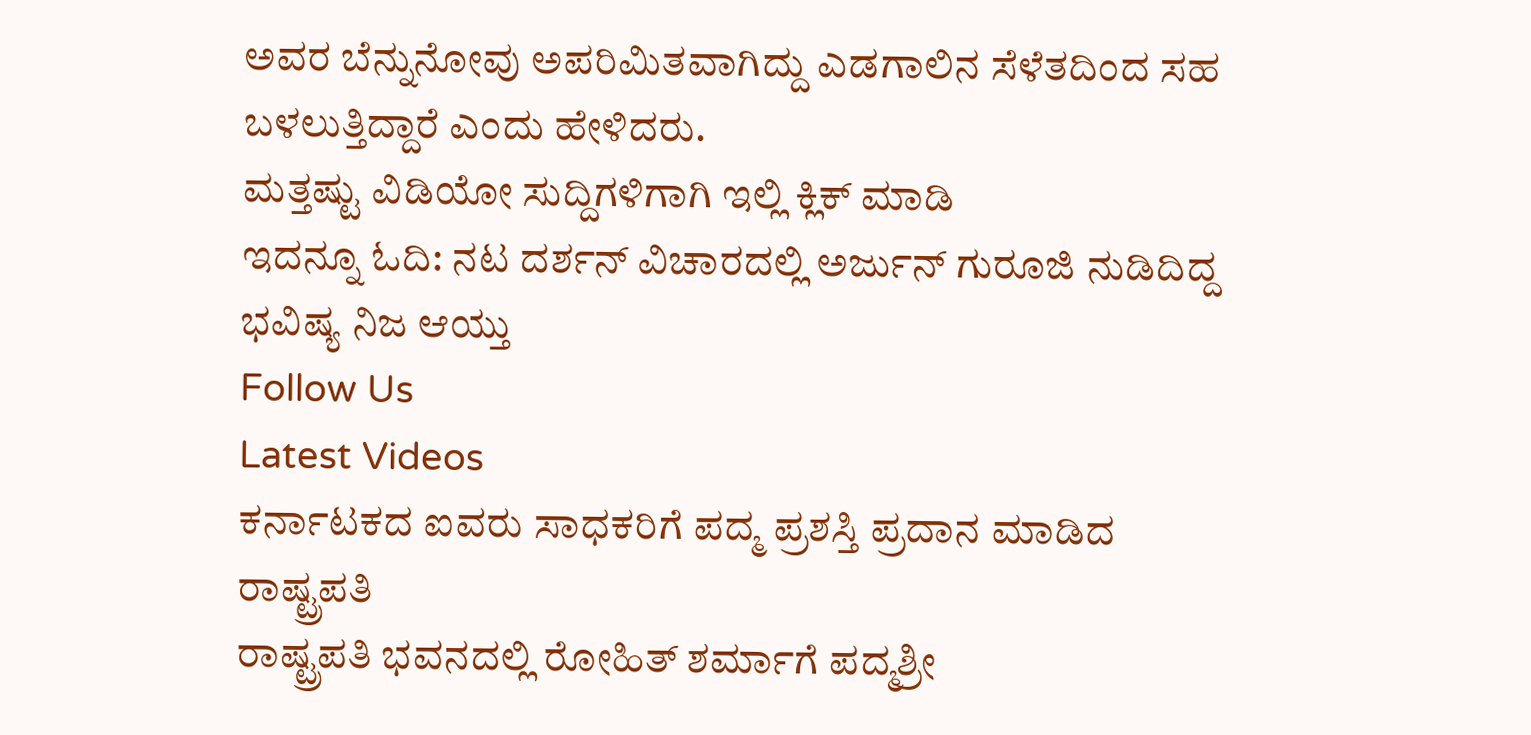ಅವರ ಬೆನ್ನುನೋವು ಅಪರಿಮಿತವಾಗಿದ್ದು ಎಡಗಾಲಿನ ಸೆಳೆತದಿಂದ ಸಹ ಬಳಲುತ್ತಿದ್ದಾರೆ ಎಂದು ಹೇಳಿದರು.
ಮತ್ತಷ್ಟು ವಿಡಿಯೋ ಸುದ್ದಿಗಳಿಗಾಗಿ ಇಲ್ಲಿ ಕ್ಲಿಕ್ ಮಾಡಿ
ಇದನ್ನೂ ಓದಿ: ನಟ ದರ್ಶನ್ ವಿಚಾರದಲ್ಲಿ ಅರ್ಜುನ್ ಗುರೂಜಿ ನುಡಿದಿದ್ದ ಭವಿಷ್ಯ ನಿಜ ಆಯ್ತು
Follow Us
Latest Videos
ಕರ್ನಾಟಕದ ಐವರು ಸಾಧಕರಿಗೆ ಪದ್ಮ ಪ್ರಶಸ್ತಿ ಪ್ರದಾನ ಮಾಡಿದ ರಾಷ್ಟ್ರಪತಿ
ರಾಷ್ಟ್ರಪತಿ ಭವನದಲ್ಲಿ ರೋಹಿತ್ ಶರ್ಮಾಗೆ ಪದ್ಮಶ್ರೀ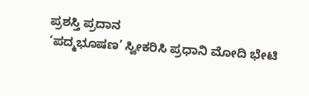ಪ್ರಶಸ್ತಿ ಪ್ರದಾನ
‘ಪದ್ಮಭೂಷಣ’ ಸ್ವೀಕರಿಸಿ ಪ್ರಧಾನಿ ಮೋದಿ ಭೇಟಿ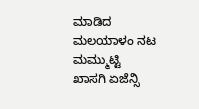ಮಾಡಿದ ಮಲಯಾಳಂ ನಟ ಮಮ್ಮುಟ್ಟಿ
ಖಾಸಗಿ ಏಜೆನ್ಸಿ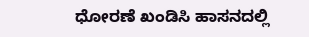ಧೋರಣೆ ಖಂಡಿಸಿ ಹಾಸನದಲ್ಲಿ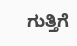ಗುತ್ತಿಗೆ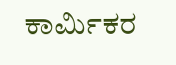ಕಾರ್ಮಿಕರ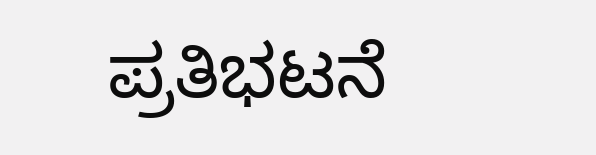ಪ್ರತಿಭಟನೆ